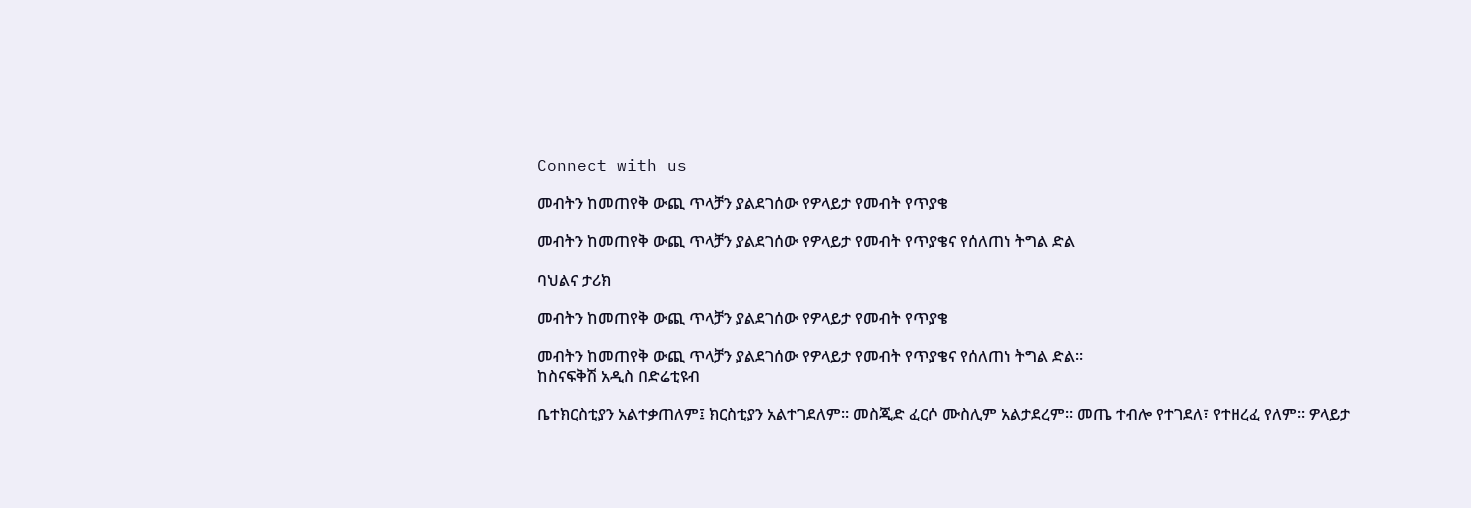Connect with us

መብትን ከመጠየቅ ውጪ ጥላቻን ያልደገሰው የዎላይታ የመብት የጥያቄ

መብትን ከመጠየቅ ውጪ ጥላቻን ያልደገሰው የዎላይታ የመብት የጥያቄና የሰለጠነ ትግል ድል

ባህልና ታሪክ

መብትን ከመጠየቅ ውጪ ጥላቻን ያልደገሰው የዎላይታ የመብት የጥያቄ

መብትን ከመጠየቅ ውጪ ጥላቻን ያልደገሰው የዎላይታ የመብት የጥያቄና የሰለጠነ ትግል ድል፡፡
ከስናፍቅሽ አዲስ በድሬቲዩብ

ቤተክርስቲያን አልተቃጠለም፤ ክርስቲያን አልተገደለም፡፡ መስጂድ ፈርሶ ሙስሊም አልታደረም፡፡ መጤ ተብሎ የተገደለ፣ የተዘረፈ የለም፡፡ ዎላይታ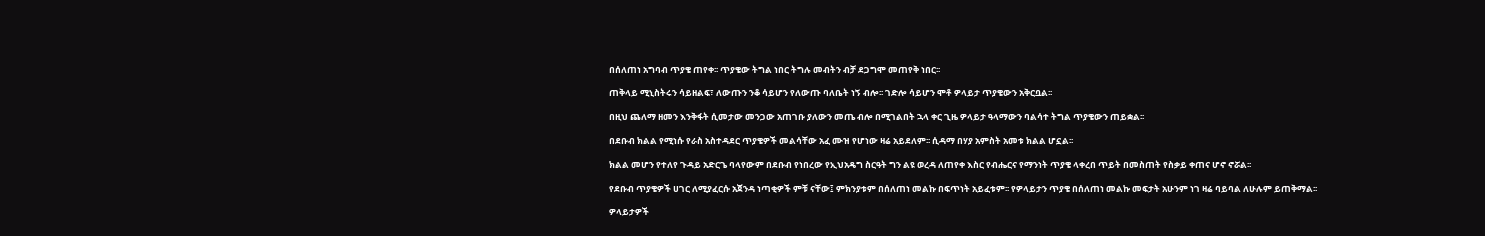በሰለጠነ አግባብ ጥያቄ ጠየቀ፡፡ ጥያቄው ትግል ነበር ትግሉ መብትን ብቻ ደጋግሞ መጠየቅ ነበር፡፡

ጠቅላይ ሚኒስትሩን ሳይዘልፍ፣ ለውጡን ንቆ ሳይሆን የለውጡ ባለቤት ነኝ ብሎ፡፡ ገድሎ ሳይሆን ሞቶ ዎላይታ ጥያቄውን አቅርቧል፡፡

በዚህ ጨለማ ዘመን እንቅፋት ሲመታው መንጋው አጠገቡ ያለውን መጤ ብሎ በሚገልበት ኋላ ቀር ጊዜ ዎላይታ ዓላማውን ባልሳተ ትግል ጥያቄውን ጠይቋል፡፡

በደቡብ ክልል የሚነሱ የራስ አስተዳደር ጥያቄዎች መልሳቸው አፈ ሙዝ የሆነው ዛሬ አይደለም፡፡ ሲዳማ በሃያ አምስት አመቱ ክልል ሆኗል፡፡

ክልል መሆን የተለየ ጉዳይ አድርጌ ባላየውም በደቡብ የነበረው የኢህአዴግ ስርዓት ግን ልዩ ወረዳ ለጠየቀ እስር የብሔርና የማንነት ጥያቄ ላቀረበ ጥይት በመስጠት የስቃይ ቀጠና ሆኖ ኖሯል፡፡

የደቡብ ጥያቄዎች ሀገር ለሚያፈርሱ አጀንዳ ነጣቂዎች ምቹ ናቸው፤ ምክንያቱም በሰለጠነ መልኩ በፍጥነት አይፈቱም፡፡ የዎላይታን ጥያቄ በሰለጠነ መልኩ መፍታት አሁንም ነገ ዛሬ ባይባል ለሁሉም ይጠቅማል፡፡

ዎላይታዎች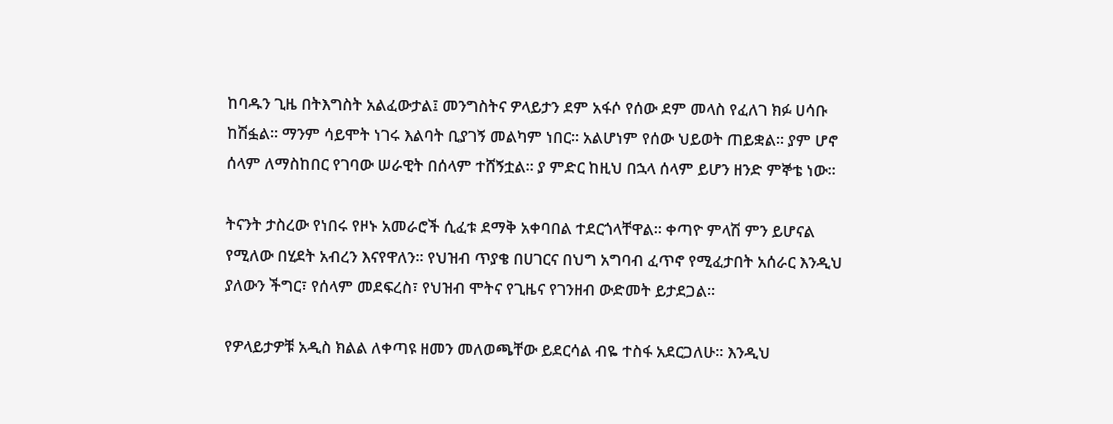ከባዱን ጊዜ በትእግስት አልፈውታል፤ መንግስትና ዎላይታን ደም አፋሶ የሰው ደም መላስ የፈለገ ክፉ ሀሳቡ ከሽፏል፡፡ ማንም ሳይሞት ነገሩ እልባት ቢያገኝ መልካም ነበር፡፡ አልሆነም የሰው ህይወት ጠይቋል፡፡ ያም ሆኖ ሰላም ለማስከበር የገባው ሠራዊት በሰላም ተሸኝቷል፡፡ ያ ምድር ከዚህ በኋላ ሰላም ይሆን ዘንድ ምኞቴ ነው፡፡

ትናንት ታስረው የነበሩ የዞኑ አመራሮች ሲፈቱ ደማቅ አቀባበል ተደርጎላቸዋል፡፡ ቀጣዮ ምላሽ ምን ይሆናል የሚለው በሂደት አብረን እናየዋለን፡፡ የህዝብ ጥያቄ በሀገርና በህግ አግባብ ፈጥኖ የሚፈታበት አሰራር እንዲህ ያለውን ችግር፣ የሰላም መደፍረስ፣ የህዝብ ሞትና የጊዜና የገንዘብ ውድመት ይታደጋል፡፡

የዎላይታዎቹ አዲስ ክልል ለቀጣዩ ዘመን መለወጫቸው ይደርሳል ብዬ ተስፋ አደርጋለሁ፡፡ እንዲህ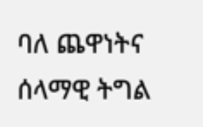ባለ ጨዋነትና ሰላማዊ ትግል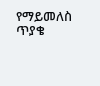የማይመለስ ጥያቄ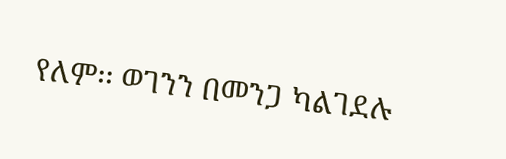የለም፡፡ ወገንን በመንጋ ካልገደሉ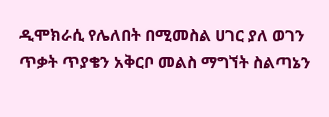ዲሞክራሲ የሌለበት በሚመስል ሀገር ያለ ወገን ጥቃት ጥያቄን አቅርቦ መልስ ማግኘት ስልጣኔን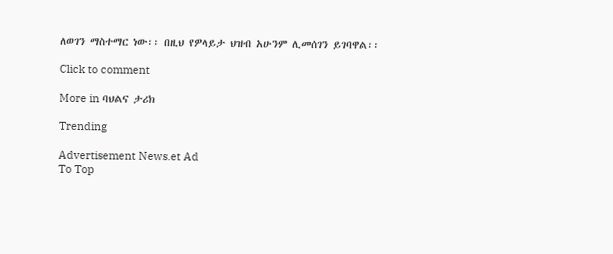ለወገን ማስተማር ነው፡፡ በዚህ የዎላይታ ህዝብ አሁንም ሊመሰገን ይገባዋል፡፡

Click to comment

More in ባህልና ታሪክ

Trending

Advertisement News.et Ad
To Top